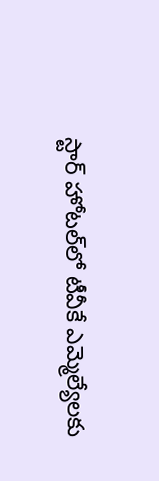స్టార్‌ హోటల్‌లో టీవీకే ఎమ్మెల్యేలకు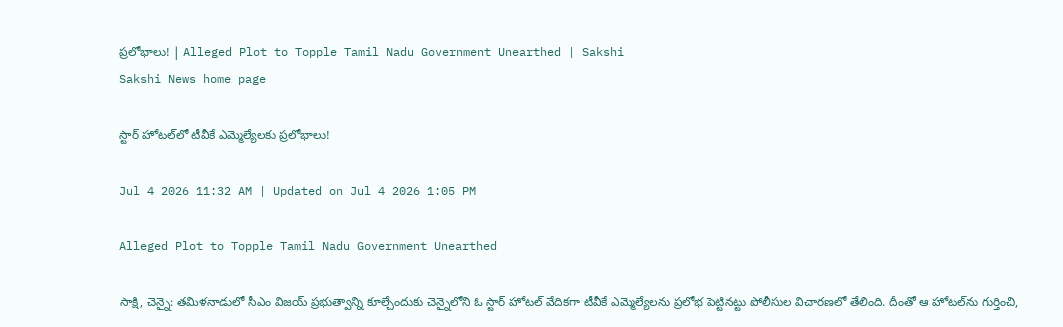ప్రలోభాలు! | Alleged Plot to Topple Tamil Nadu Government Unearthed | Sakshi
Sakshi News home page

స్టార్‌ హోటల్‌లో టీవీకే ఎమ్మెల్యేలకు ప్రలోభాలు!

Jul 4 2026 11:32 AM | Updated on Jul 4 2026 1:05 PM

Alleged Plot to Topple Tamil Nadu Government Unearthed

సాక్షి, చెన్నై: తమిళనాడులో సీఎం విజయ్‌ ప్రభుత్వాన్ని కూల్చేందుకు చెన్నైలోని ఓ స్టార్‌ హోటల్‌ వేదికగా టీవీకే ఎమ్మెల్యేలను ప్రలోభ పెట్టినట్టు పోలీసుల విచారణలో తేలింది. దీంతో ఆ హోటల్‌ను గుర్తించి,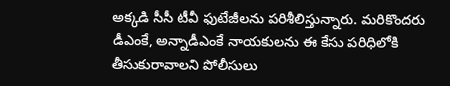అక్కడి సీసీ టీవీ ఫుటేజీలను పరిశీలిస్తున్నారు. మరికొందరు డీఎంకే, అన్నాడీఎంకే నాయకులను ఈ కేసు పరిధిలోకి తీసుకురావాలని పోలీసులు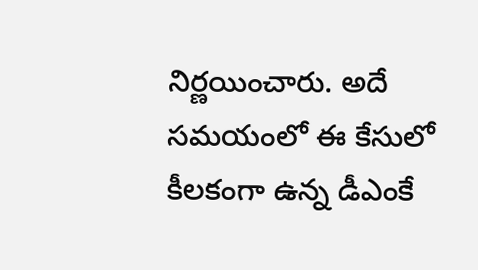నిర్ణయించారు. అదే సమయంలో ఈ కేసులో కీలకంగా ఉన్న డీఎంకే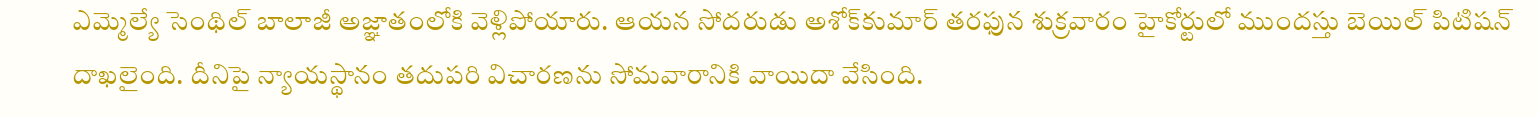ఎమ్మెల్యే సెంథిల్‌ బాలాజీ అజ్ఞాతంలోకి వెళ్లిపోయారు. ఆయన సోదరుడు అశోక్‌కుమార్‌ తరఫున శుక్రవారం హైకోర్టులో ముందస్తు బెయిల్‌ పిటిషన్‌ దాఖలైంది. దీనిపై న్యాయస్థానం తదుపరి విచారణను సోమవారానికి వాయిదా వేసింది.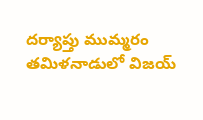దర్యాప్తు ముమ్మరం
తమిళనాడులో విజయ్‌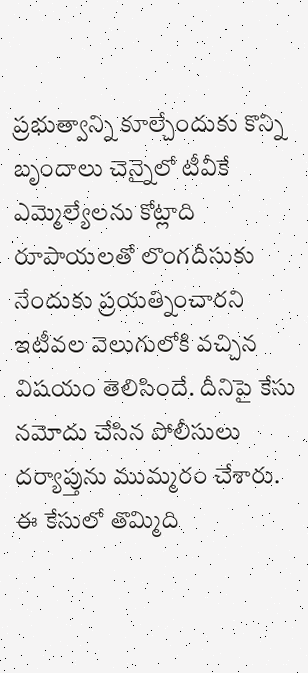ప్రభుత్వాన్ని కూల్చేందుకు కొన్ని బృందాలు చెన్నైలో టీవీకే ఎమ్మెల్యేలను కోట్లాది రూపాయలతో లొంగదీసుకు
నేందుకు ప్రయత్నించారని ఇటీవల వెలుగులోకి వచ్చిన విషయం తెలిసిందే. దీనిపై కేసు నమోదు చేసిన పోలీసులు దర్యాప్తును ముమ్మరం చేశారు. ఈ కేసులో తొమ్మిది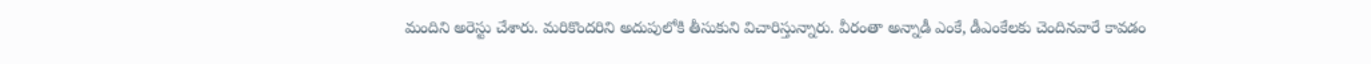మందిని అరెస్టు చేశారు. మరికొందరిని అదుపులోకి తీసుకుని విచారిస్తున్నారు. వీరంతా అన్నాడీ ఎంకే, డీఎంకేలకు చెందినవారే కావడం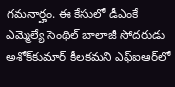గమనార్హం. ఈ కేసులో డీఎంకే ఎమ్మెల్యే సెంథిల్‌ బాలాజీ సోదరుడు అశోక్‌కుమార్‌ కీలకమని ఎఫ్‌ఐఆర్‌లో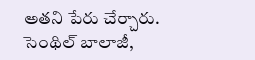అతని పేరు చేర్చారు. సెంథిల్‌ బాలాజీ,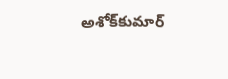అశోక్‌కుమార్‌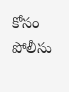కోసం పోలీసు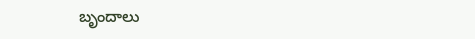బృందాలు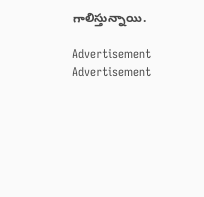గాలిస్తున్నాయి.

Advertisement
Advertisement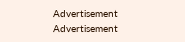Advertisement
Advertisement